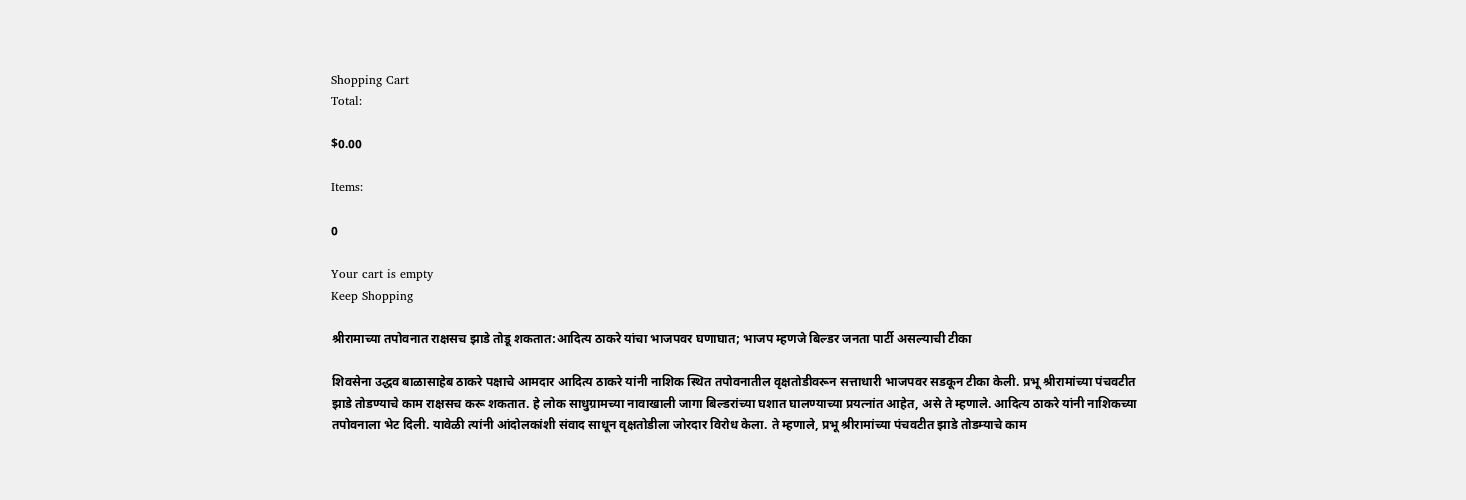Shopping Cart
Total:

$0.00

Items:

0

Your cart is empty
Keep Shopping

श्रीरामाच्या तपोवनात राक्षसच झाडे तोडू शकतात:आदित्य ठाकरे यांचा भाजपवर घणाघात; भाजप म्हणजे बिल्डर जनता पार्टी असल्याची टीका

शिवसेना उद्धव बाळासाहेब ठाकरे पक्षाचे आमदार आदित्य ठाकरे यांनी नाशिक स्थित तपोवनातील वृक्षतोडीवरून सत्ताधारी भाजपवर सडकून टीका केली. प्रभू श्रीरामांच्या पंचवटीत झाडे तोडण्याचे काम राक्षसच करू शकतात. हे लोक साधुग्रामच्या नावाखाली जागा बिल्डरांच्या घशात घालण्याच्या प्रयत्नांत आहेत, असे ते म्हणाले. आदित्य ठाकरे यांनी नाशिकच्या तपोवनाला भेट दिली. यावेळी त्यांनी आंदोलकांशी संवाद साधून वृक्षतोडीला जोरदार विरोध केला. ते म्हणाले, प्रभू श्रीरामांच्या पंचवटीत झाडे तोडम्याचे काम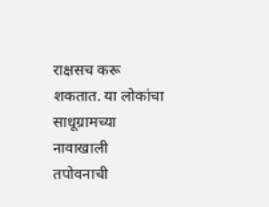राक्षसच करू शकतात. या लोकांचा साधूग्रामच्या नावाखाली तपोवनाची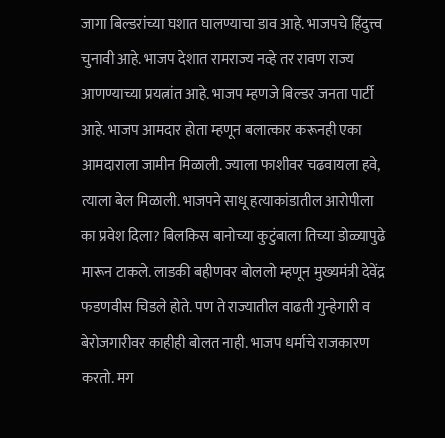जागा बिल्डरांच्या घशात घालण्याचा डाव आहे. भाजपचे हिंदुत्त्व चुनावी आहे. भाजप देशात रामराज्य नव्हे तर रावण राज्य आणण्याच्या प्रयत्नांत आहे. भाजप म्हणजे बिल्डर जनता पार्टी आहे. भाजप आमदार होता म्हणून बलात्कार करूनही एका आमदाराला जामीन मिळाली. ज्याला फाशीवर चढवायला हवे, त्याला बेल मिळाली. भाजपने साधू हत्याकांडातील आरोपीला का प्रवेश दिला? बिलकिस बानोच्या कुटुंबाला तिच्या डोळ्यापुढे मारून टाकले. लाडकी बहीणवर बोललो म्हणून मुख्यमंत्री देवेंद्र फडणवीस चिडले होते. पण ते राज्यातील वाढती गुन्हेगारी व बेरोजगारीवर काहीही बोलत नाही. भाजप धर्माचे राजकारण करतो. मग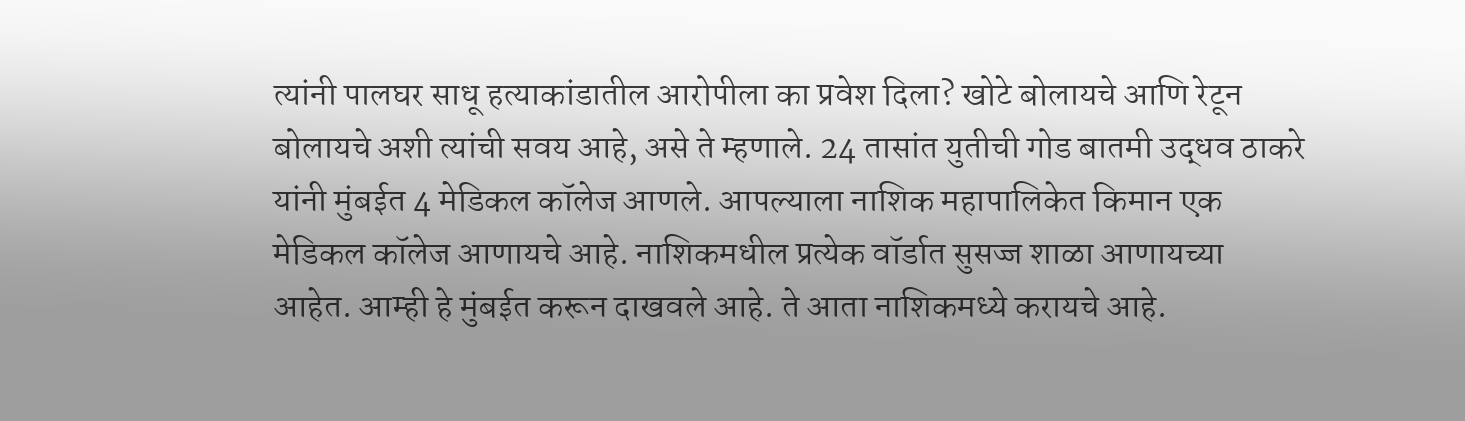त्यांनी पालघर साधू हत्याकांडातील आरोपीला का प्रवेश दिला? खोटे बोलायचे आणि रेटून बोलायचे अशी त्यांची सवय आहे, असे ते म्हणाले. 24 तासांत युतीची गोड बातमी उद्धव ठाकरे यांनी मुंबईत 4 मेडिकल कॉलेज आणले. आपल्याला नाशिक महापालिकेत किमान एक मेडिकल कॉलेज आणायचे आहे. नाशिकमधील प्रत्येक वॉर्डात सुसज्ज शाळा आणायच्या आहेत. आम्ही हे मुंबईत करून दाखवले आहे. ते आता नाशिकमध्ये करायचे आहे.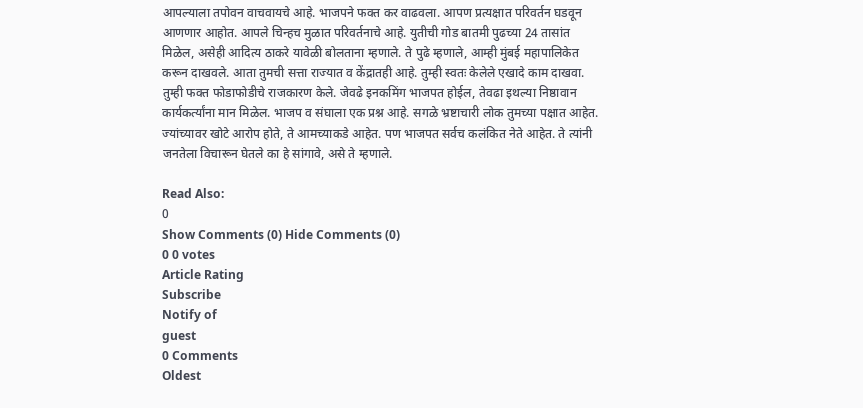आपल्याला तपोवन वाचवायचे आहे. भाजपने फक्त कर वाढवला. आपण प्रत्यक्षात परिवर्तन घडवून आणणार आहोत. आपले चिन्हच मुळात परिवर्तनाचे आहे. युतीची गोड बातमी पुढच्या 24 तासांत मिळेल, असेही आदित्य ठाकरे यावेळी बोलताना म्हणाले. ते पुढे म्हणाले, आम्ही मुंबई महापालिकेत करून दाखवले. आता तुमची सत्ता राज्यात व केंद्रातही आहे. तुम्ही स्वतः केलेले एखादे काम दाखवा. तुम्ही फक्त फोडाफोडीचे राजकारण केले. जेवढे इनकमिंग भाजपत होईल, तेवढा इथल्या निष्ठावान कार्यकर्त्यांना मान मिळेल. भाजप व संघाला एक प्रश्न आहे. सगळे भ्रष्टाचारी लोक तुमच्या पक्षात आहेत. ज्यांच्यावर खोटे आरोप होते, ते आमच्याकडे आहेत. पण भाजपत सर्वच कलंकित नेते आहेत. ते त्यांनी जनतेला विचारून घेतले का हे सांगावे, असे ते म्हणाले.

Read Also:
0
Show Comments (0) Hide Comments (0)
0 0 votes
Article Rating
Subscribe
Notify of
guest
0 Comments
Oldest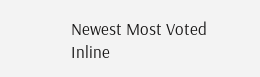Newest Most Voted
Inline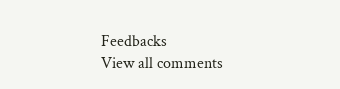Feedbacks
View all comments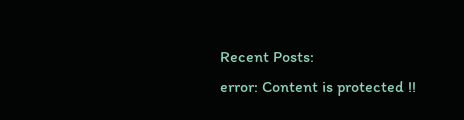Recent Posts:
error: Content is protected !!